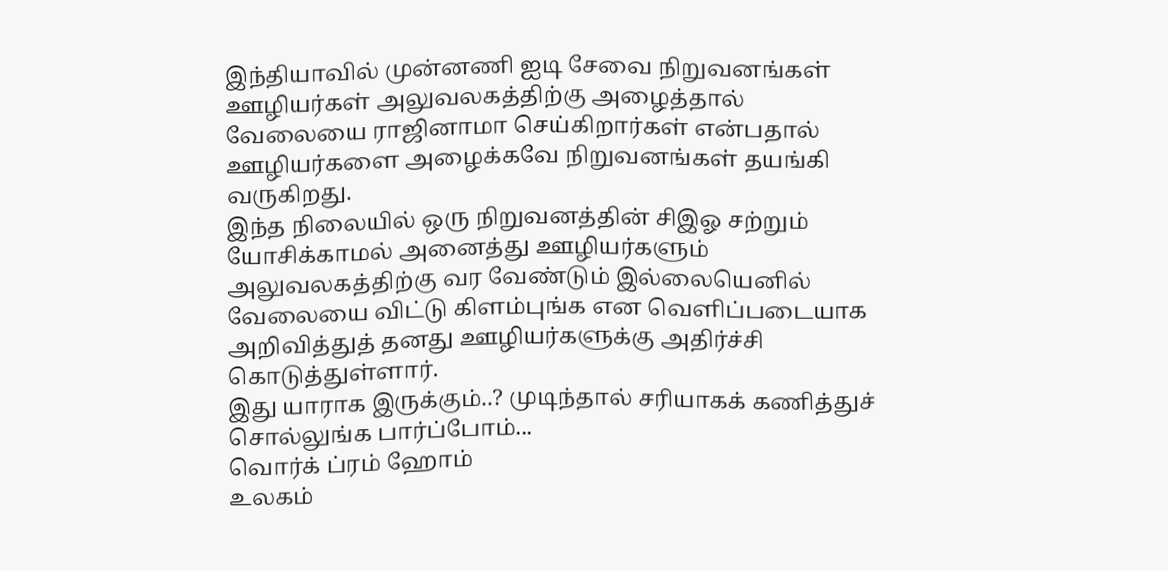இந்தியாவில் முன்னணி ஐடி சேவை நிறுவனங்கள் ஊழியர்கள் அலுவலகத்திற்கு அழைத்தால் வேலையை ராஜினாமா செய்கிறார்கள் என்பதால் ஊழியர்களை அழைக்கவே நிறுவனங்கள் தயங்கி வருகிறது.
இந்த நிலையில் ஒரு நிறுவனத்தின் சிஇஓ சற்றும் யோசிக்காமல் அனைத்து ஊழியர்களும் அலுவலகத்திற்கு வர வேண்டும் இல்லையெனில் வேலையை விட்டு கிளம்புங்க என வெளிப்படையாக அறிவித்துத் தனது ஊழியர்களுக்கு அதிர்ச்சி கொடுத்துள்ளார்.
இது யாராக இருக்கும்..? முடிந்தால் சரியாகக் கணித்துச் சொல்லுங்க பார்ப்போம்...
வொர்க் ப்ரம் ஹோம்
உலகம்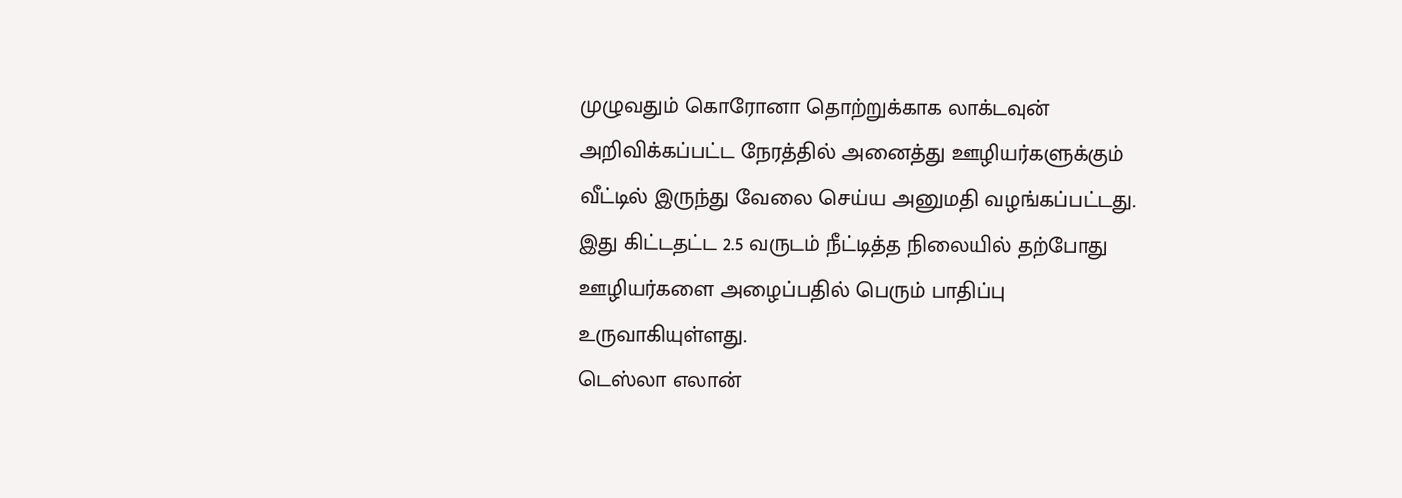முழுவதும் கொரோனா தொற்றுக்காக லாக்டவுன் அறிவிக்கப்பட்ட நேரத்தில் அனைத்து ஊழியர்களுக்கும் வீட்டில் இருந்து வேலை செய்ய அனுமதி வழங்கப்பட்டது. இது கிட்டதட்ட 2.5 வருடம் நீட்டித்த நிலையில் தற்போது ஊழியர்களை அழைப்பதில் பெரும் பாதிப்பு உருவாகியுள்ளது.
டெஸ்லா எலான்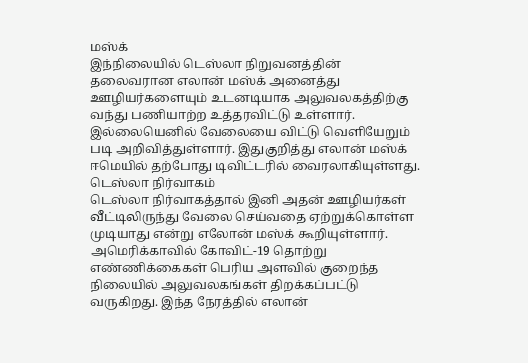மஸ்க்
இந்நிலையில் டெஸ்லா நிறுவனத்தின் தலைவரான எலான் மஸ்க் அனைத்து ஊழியர்களையும் உடனடியாக அலுவலகத்திற்கு வந்து பணியாற்ற உத்தரவிட்டு உள்ளார். இல்லையெனில் வேலையை விட்டு வெளியேறும் படி அறிவித்துள்ளார். இதுகுறித்து எலான் மஸ்க் ஈமெயில் தற்போது டிவிட்டரில் வைரலாகியுள்ளது.
டெஸ்லா நிர்வாகம்
டெஸ்லா நிர்வாகத்தால் இனி அதன் ஊழியர்கள் வீட்டிலிருந்து வேலை செய்வதை ஏற்றுக்கொள்ள முடியாது என்று எலோன் மஸ்க் கூறியுள்ளார். அமெரிக்காவில் கோவிட்-19 தொற்று எண்ணிக்கைகள் பெரிய அளவில் குறைந்த நிலையில் அலுவலகங்கள் திறக்கப்பட்டு வருகிறது. இந்த நேரத்தில் எலான்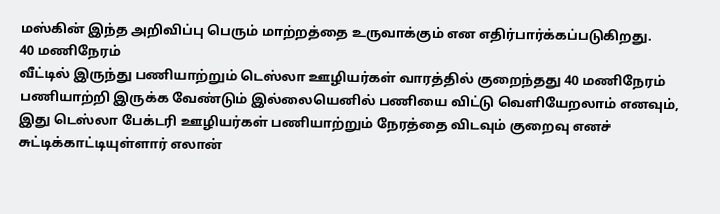மஸ்கின் இந்த அறிவிப்பு பெரும் மாற்றத்தை உருவாக்கும் என எதிர்பார்க்கப்படுகிறது.
40 மணிநேரம்
வீட்டில் இருந்து பணியாற்றும் டெஸ்லா ஊழியர்கள் வாரத்தில் குறைந்தது 40 மணிநேரம் பணியாற்றி இருக்க வேண்டும் இல்லையெனில் பணியை விட்டு வெளியேறலாம் எனவும், இது டெஸ்லா பேக்டரி ஊழியர்கள் பணியாற்றும் நேரத்தை விடவும் குறைவு எனச் சுட்டிக்காட்டியுள்ளார் எலான்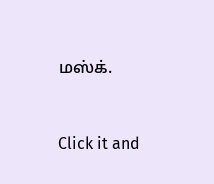மஸ்க்.


Click it and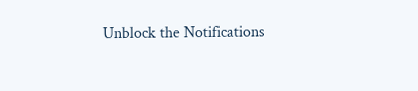Unblock the Notifications